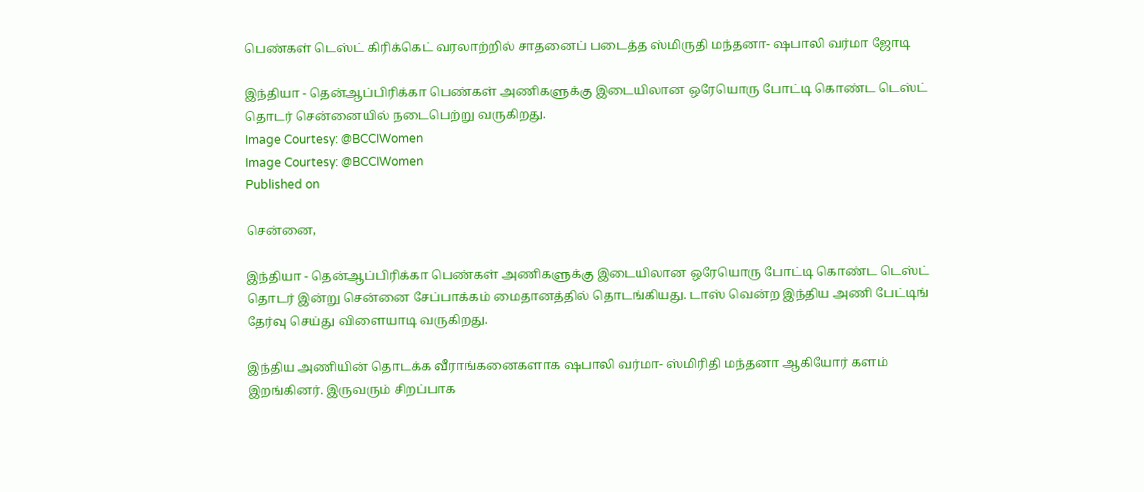பெண்கள் டெஸ்ட் கிரிக்கெட் வரலாற்றில் சாதனைப் படைத்த ஸ்மிருதி மந்தனா- ஷபாலி வர்மா ஜோடி

இந்தியா - தென்ஆப்பிரிக்கா பெண்கள் அணிகளுக்கு இடையிலான ஒரேயொரு போட்டி கொண்ட டெஸ்ட் தொடர் சென்னையில் நடைபெற்று வருகிறது.
Image Courtesy: @BCCIWomen
Image Courtesy: @BCCIWomen
Published on

சென்னை,

இந்தியா - தென்ஆப்பிரிக்கா பெண்கள் அணிகளுக்கு இடையிலான ஒரேயொரு போட்டி கொண்ட டெஸ்ட் தொடர் இன்று சென்னை சேப்பாக்கம் மைதானத்தில் தொடங்கியது. டாஸ் வென்ற இந்திய அணி பேட்டிங் தேர்வு செய்து விளையாடி வருகிறது.

இந்திய அணியின் தொடக்க வீராங்கனைகளாக ஷபாலி வர்மா- ஸ்மிரிதி மந்தனா ஆகியோர் களம் இறங்கினர். இருவரும் சிறப்பாக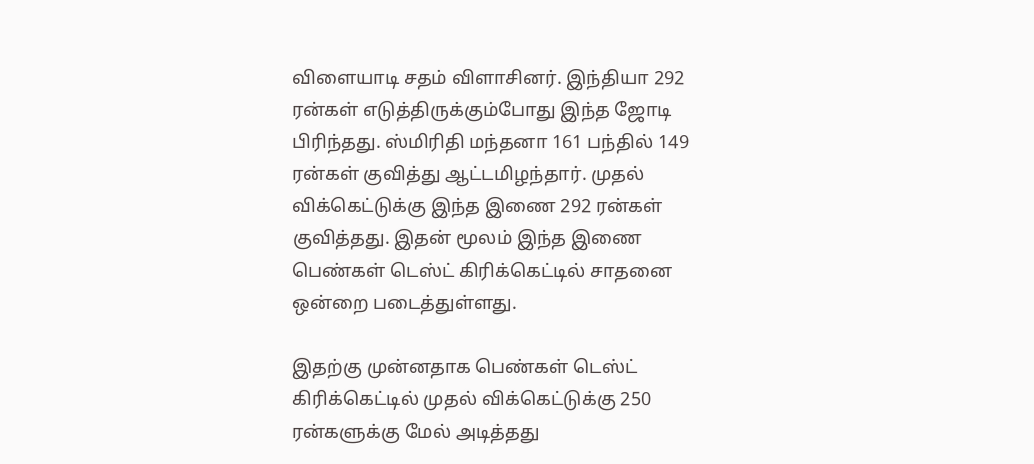விளையாடி சதம் விளாசினர். இந்தியா 292 ரன்கள் எடுத்திருக்கும்போது இந்த ஜோடி பிரிந்தது. ஸ்மிரிதி மந்தனா 161 பந்தில் 149 ரன்கள் குவித்து ஆட்டமிழந்தார். முதல் விக்கெட்டுக்கு இந்த இணை 292 ரன்கள் குவித்தது. இதன் மூலம் இந்த இணை பெண்கள் டெஸ்ட் கிரிக்கெட்டில் சாதனை ஒன்றை படைத்துள்ளது.

இதற்கு முன்னதாக பெண்கள் டெஸ்ட் கிரிக்கெட்டில் முதல் விக்கெட்டுக்கு 250 ரன்களுக்கு மேல் அடித்தது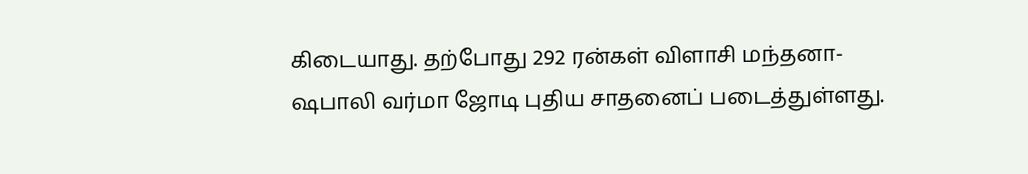கிடையாது. தற்போது 292 ரன்கள் விளாசி மந்தனா- ஷபாலி வர்மா ஜோடி புதிய சாதனைப் படைத்துள்ளது.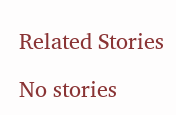Related Stories

No stories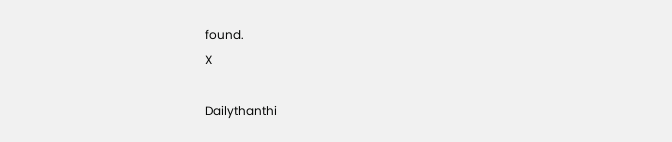found.
X

Dailythanthi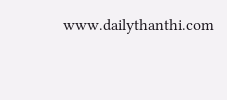www.dailythanthi.com